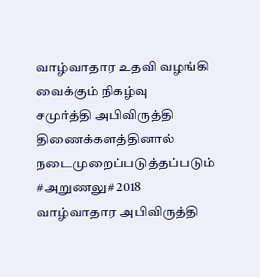வாழ்வாதார உதவி வழங்கி வைக்கும் நிகழ்வு
சமுர்த்தி அபிவிருத்தி திணைக்களத்தினால் நடைமுறைப்படுத்தப்படும் #அறுணலு# 2018 வாழ்வாதார அபிவிருத்தி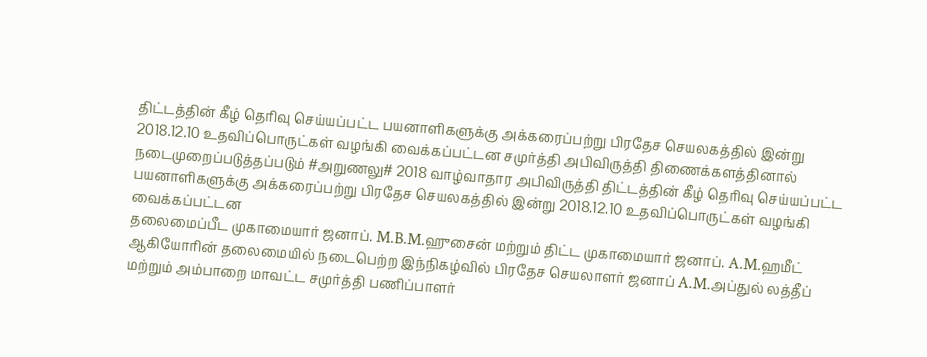திட்டத்தின் கீழ் தெரிவு செய்யப்பட்ட பயனாளிகளுக்கு அக்கரைப்பற்று பிரதேச செயலகத்தில் இன்று 2018.12.10 உதவிப்பொருட்கள் வழங்கி வைக்கப்பட்டன சமுர்த்தி அபிவிருத்தி திணைக்களத்தினால் நடைமுறைப்படுத்தப்படும் #அறுணலு# 2018 வாழ்வாதார அபிவிருத்தி திட்டத்தின் கீழ் தெரிவு செய்யப்பட்ட பயனாளிகளுக்கு அக்கரைப்பற்று பிரதேச செயலகத்தில் இன்று 2018.12.10 உதவிப்பொருட்கள் வழங்கி வைக்கப்பட்டன
தலைமைப்பீட முகாமையார் ஜனாப். M.B.M.ஹுசைன் மற்றும் திட்ட முகாமையார் ஜனாப். A.M.ஹமீட் ஆகியோரின் தலைமையில் நடைபெற்ற இந்நிகழ்வில் பிரதேச செயலாளர் ஜனாப் A.M.அப்துல் லத்தீப் மற்றும் அம்பாறை மாவட்ட சமுர்த்தி பணிப்பாளர்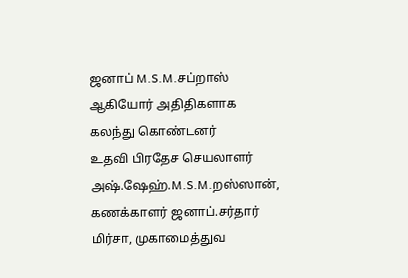ஜனாப் M.S.M.சப்றாஸ் ஆகியோர் அதிதிகளாக கலந்து கொண்டனர்
உதவி பிரதேச செயலாளர் அஷ்.ஷேஹ்.M.S.M.றஸ்ஸான், கணக்காளர் ஜனாப்.சர்தார் மிர்சா, முகாமைத்துவ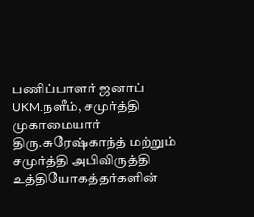பணிப்பாளர் ஜனாப் UKM.நளீம், சமுர்த்தி முகாமையார் திரு.சுரேஷ்காந்த் மற்றும் சமுர்த்தி அபிவிருத்தி உத்தியோகத்தர்களின்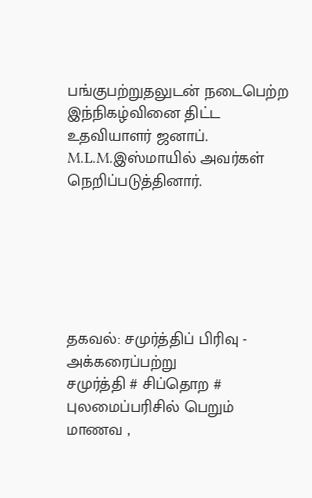பங்குபற்றுதலுடன் நடைபெற்ற இந்நிகழ்வினை திட்ட உதவியாளர் ஜனாப். M.L.M.இஸ்மாயில் அவர்கள் நெறிப்படுத்தினார்.






தகவல்: சமுர்த்திப் பிரிவு - அக்கரைப்பற்று
சமுர்த்தி # சிப்தொற # புலமைப்பரிசில் பெறும் மாணவ ,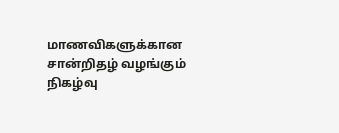மாணவிகளுக்கான சான்றிதழ் வழங்கும் நிகழ்வு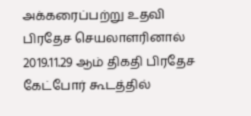அக்கரைப்பற்று உதவி பிரதேச செயலாளரினால் 2019.11.29 ஆம் திகதி பிரதேச கேட்போர் கூடத்தில்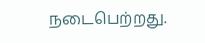நடைபெற்றது.